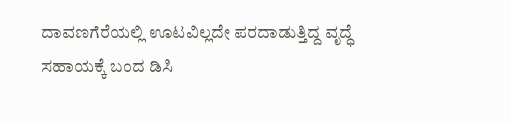ದಾವಣಗೆರೆಯಲ್ಲಿ ಊಟವಿಲ್ಲದೇ ಪರದಾಡುತ್ತಿದ್ದ ವೃದ್ಧೆ ಸಹಾಯಕ್ಕೆ ಬಂದ ಡಿಸಿ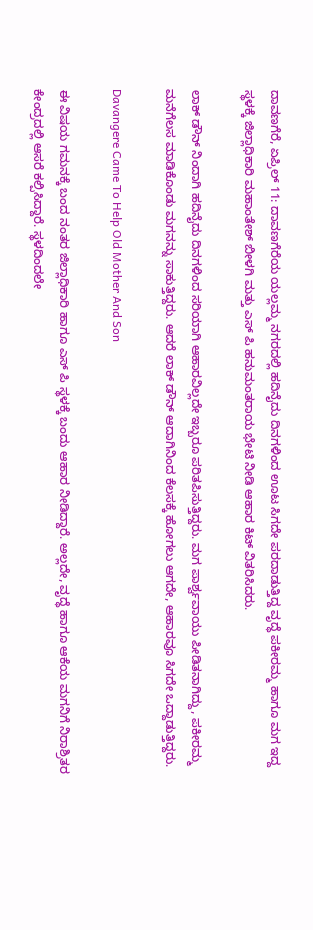ದಾವಣಗೆರೆ, ಏಪ್ರಿಲ್ 11: ದಾವಣಗೆರೆಯ ಯಲ್ಲಮ್ಮ ನಗರದಲ್ಲಿ ಹದಿನೈದು ದಿನಗಳಿಂದ ಊಟ ಸಿಗದೇ ಪರದಾಡುತ್ತಿದ್ದ ವೃದ್ಧೆ ಪಕೀರಮ್ಮ ಹಾಗೂ ಮಗ ಇದ್ದ ಸ್ಥಳಕ್ಕೆ ಜಿಲ್ಲಾಧಿಕಾರಿ ಮಹಾಂತೇಶ್ ಬೀಳಗಿ ಮತ್ತು ಎಸ್ ಪಿ ಹನುಮಂತರಾಯ ಭೇಟಿ ನೀಡಿ ಆಹಾರ ಕಿಟ್ ವಿತರಿಸಿದರು.

ಲಾಕ್ ಡೌನ್ ನಿಂದಾಗಿ ಹದಿನೈದು ದಿನಗಳಿಂದ ಸರಿಯಾಗಿ ಆಹಾರವಿಲ್ಲದೇ ಇಬ್ಬರೂ ಪರಿತಪಿಸುತ್ತಿದ್ದರು. ಮಗ ಪಾರ್ಶ್ವವಾಯು ಪೀಡಿತನಾಗಿದ್ದು, ಪಕೀರಮ್ಮ ಮನೆಗೆಲಸ ಮಾಡಿಕೊಂಡು ಮಗನನ್ನು ಸಾಕುತ್ತಿದ್ದರು. ಆದರೆ ಲಾಕ್ ಡೌನ್ ಆದಾಗಿನಿಂದ ಕೆಲಸಕ್ಕೆ ಹೋಗಲು ಆಗದೇ, ಆಹಾರವೂ ಸಿಗದೇ ಒದ್ದಾಡುತ್ತಿದ್ದರು.

Davangere Came To Help Old Mother And Son

ಈ ವಿಷಯ ಗಮನಕ್ಕೆ ಬಂದ ನಂತರ ಜಿಲ್ಲಾಧಿಕಾರಿ ಹಾಗೂ ಎಸ್ ಪಿ ಸ್ಥಳಕ್ಕೆ ಬಂದು ಆಹಾರ ನೀಡಿದ್ದಾರೆ. ಅಲ್ಲದೇ, ವೃದ್ಧೆ ಹಾಗೂ ಆಕೆಯ ಮಗನಿಗೆ ನಿರಾಶ್ರಿತರ ಕೇಂದ್ರದಲ್ಲಿ ಆಸರೆ ಕಲ್ಪಿಸಿದ್ದಾರೆ. ಸ್ಥಳದಿಂದಲೇ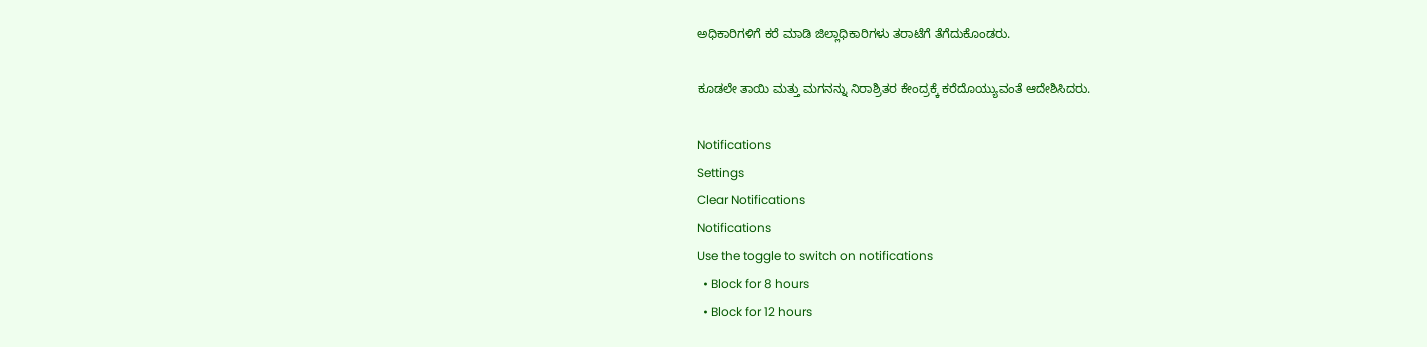ಅಧಿಕಾರಿಗಳಿಗೆ ಕರೆ ಮಾಡಿ ಜಿಲ್ಲಾಧಿಕಾರಿಗಳು ತರಾಟೆಗೆ ತೆಗೆದುಕೊಂಡರು.

ಕೂಡಲೇ ತಾಯಿ ಮತ್ತು ಮಗನನ್ನು ನಿರಾಶ್ರಿತರ ಕೇಂದ್ರಕ್ಕೆ ಕರೆದೊಯ್ಯುವಂತೆ ಆದೇಶಿಸಿದರು.

Notifications
Settings
Clear Notifications
Notifications
Use the toggle to switch on notifications
  • Block for 8 hours
  • Block for 12 hours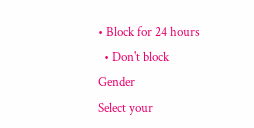• Block for 24 hours
  • Don't block
Gender
Select your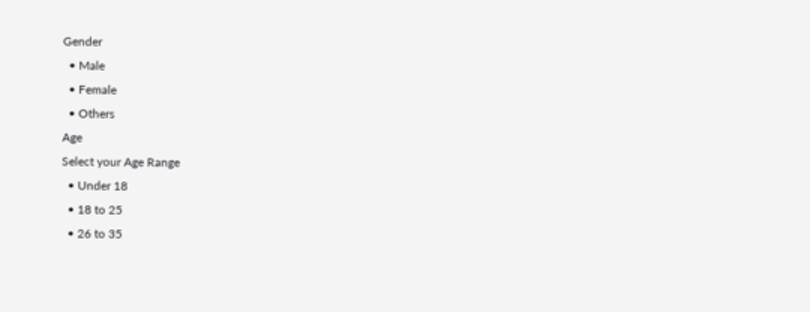Gender
  • Male
  • Female
  • Others
Age
Select your Age Range
  • Under 18
  • 18 to 25
  • 26 to 35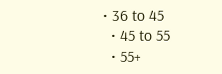• 36 to 45
  • 45 to 55
  • 55+